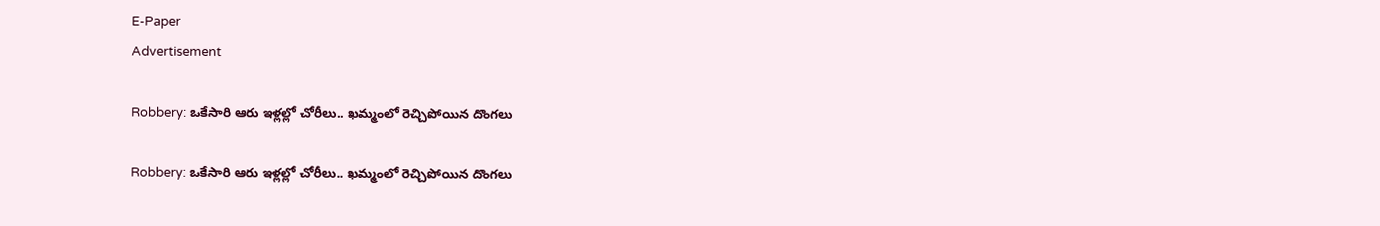E-Paper
Advertisement

Robbery: ఒకేసారి ఆరు ఇళ్లల్లో చోరీలు.. ఖమ్మంలో రెచ్చిపోయిన దొంగలు

Robbery: ఒకేసారి ఆరు ఇళ్లల్లో చోరీలు.. ఖమ్మంలో రెచ్చిపోయిన దొంగలు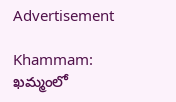Advertisement

Khammam: ఖమ్మంలో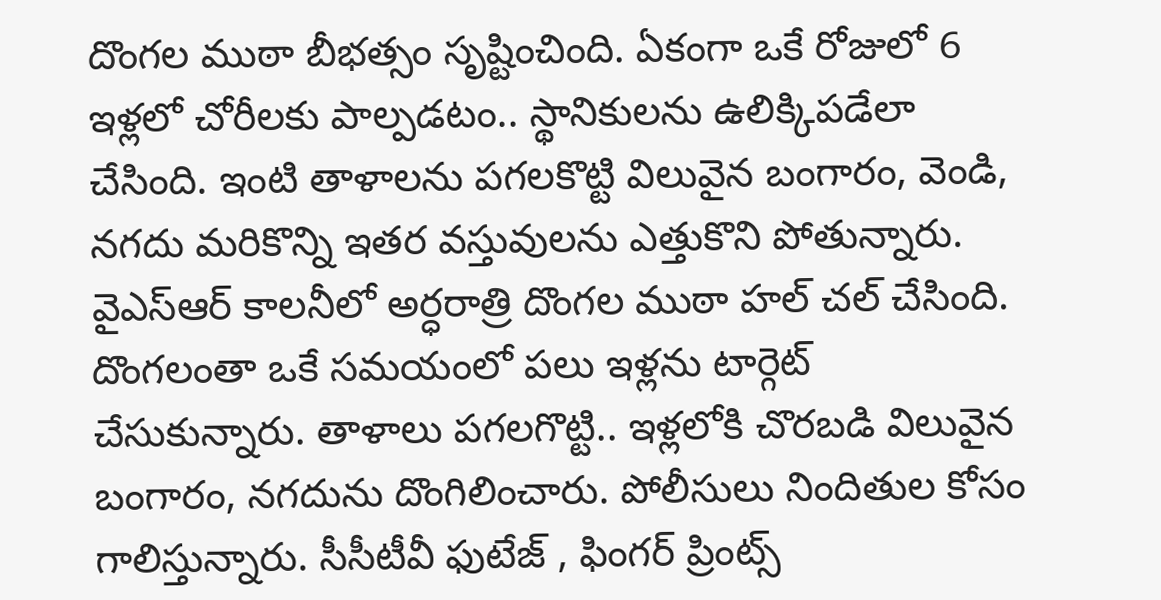దొంగల ముఠా బీభత్సం సృష్టించింది. ఏకంగా ఒకే రోజులో 6 ఇళ్లలో చోరీలకు పాల్పడటం.. స్థానికులను ఉలిక్కిపడేలా చేసింది. ఇంటి తాళాలను పగలకొట్టి విలువైన బంగారం, వెండి, నగదు మరికొన్ని ఇతర వస్తువులను ఎత్తుకొని పోతున్నారు. వైఎస్ఆర్ కాలనీలో అర్ధరాత్రి దొంగల ముఠా హల్ చల్ చేసింది. దొంగలంతా ఒకే సమయంలో పలు ఇళ్లను టార్గెట్ చేసుకున్నారు. తాళాలు పగలగొట్టి.. ఇళ్లలోకి చొరబడి విలువైన బంగారం, నగదును దొంగిలించారు. పోలీసులు నిందితుల కోసం గాలిస్తున్నారు. సీసీటీవీ ఫుటేజ్ , ఫింగర్ ప్రింట్స్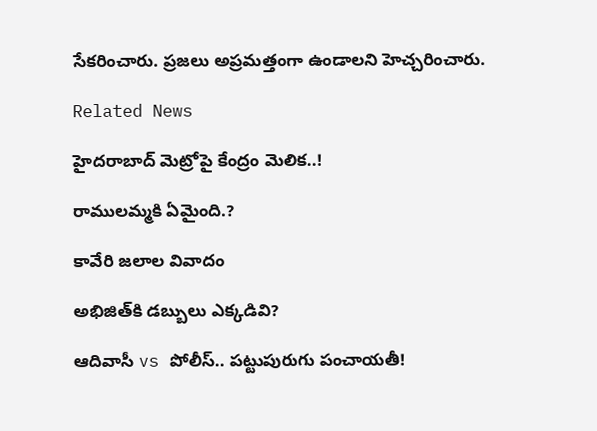సేకరించారు. ప్రజలు అప్రమత్తంగా ఉండాలని హెచ్చరించారు.

Related News

హైదరాబాద్ మెట్రోపై కేంద్రం మెలిక..!

రాములమ్మకి ఏమైంది.?

కావేరి జలాల వివాదం

అభిజిత్‌కి డబ్బులు ఎక్కడివి?

ఆదివాసీ vs పోలీస్.. పట్టుపురుగు పంచాయతీ!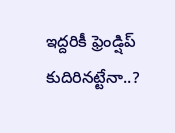ఇద్దరికీ ఫ్రెండ్షిప్ కుదిరినట్టేనా..?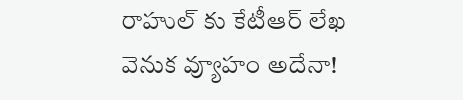రాహుల్ కు కేటీఆర్ లేఖ వెనుక వ్యూహం అదేనా!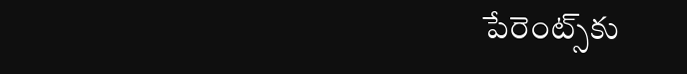పేరెంట్స్‌కు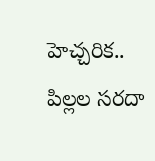హెచ్చరిక.. పిల్లల సరదా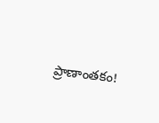ప్రాణాంతకం!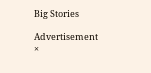Big Stories

Advertisement
×